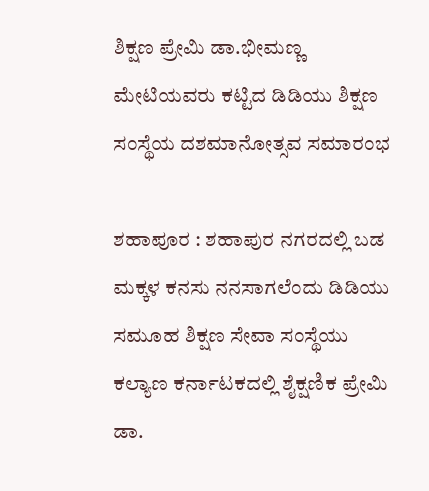ಶಿಕ್ಷಣ ಪ್ರೇಮಿ ಡಾ.ಭೀಮಣ್ಣ ಮೇಟಿಯವರು ಕಟ್ಟಿದ ಡಿಡಿಯು ಶಿಕ್ಷಣ ಸಂಸ್ಥೆಯ ದಶಮಾನೋತ್ಸವ ಸಮಾರಂಭ

ಶಹಾಪೂರ : ಶಹಾಪುರ ನಗರದಲ್ಲಿ ಬಡ ಮಕ್ಕಳ ಕನಸು ನನಸಾಗಲೆಂದು ಡಿಡಿಯು ಸಮೂಹ ಶಿಕ್ಷಣ ಸೇವಾ ಸಂಸ್ಥೆಯು ಕಲ್ಯಾಣ ಕರ್ನಾಟಕದಲ್ಲಿ ಶೈಕ್ಷಣಿಕ ಪ್ರೇಮಿ ಡಾ.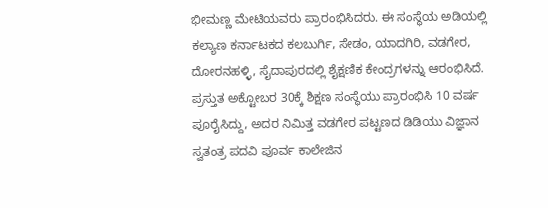ಭೀಮಣ್ಣ ಮೇಟಿಯವರು ಪ್ರಾರಂಭಿಸಿದರು. ಈ ಸಂಸ್ಥೆಯ ಅಡಿಯಲ್ಲಿ ಕಲ್ಯಾಣ ಕರ್ನಾಟಕದ ಕಲಬುರ್ಗಿ, ಸೇಡಂ, ಯಾದಗಿರಿ, ವಡಗೇರ, ದೋರನಹಳ್ಳಿ, ಸೈದಾಪುರದಲ್ಲಿ ಶೈಕ್ಷಣಿಕ ಕೇಂದ್ರಗಳನ್ನು ಆರಂಭಿಸಿದೆ. ಪ್ರಸ್ತುತ ಅಕ್ಟೋಬರ 30ಕ್ಕೆ ಶಿಕ್ಷಣ ಸಂಸ್ಥೆಯು ಪ್ರಾರಂಭಿಸಿ 10 ವರ್ಷ ಪೂರೈಸಿದ್ದು, ಅದರ ನಿಮಿತ್ತ ವಡಗೇರ ಪಟ್ಟಣದ ಡಿಡಿಯು ವಿಜ್ಞಾನ ಸ್ವತಂತ್ರ ಪದವಿ ಪೂರ್ವ ಕಾಲೇಜಿನ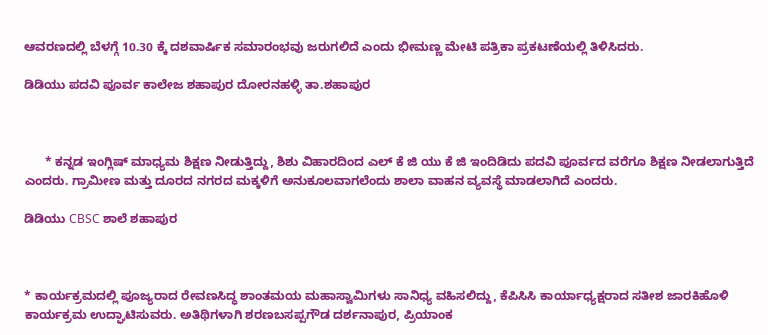ಆವರಣದಲ್ಲಿ ಬೆಳಗ್ಗೆ 10.30 ಕ್ಕೆ ದಶವಾರ್ಷಿಕ ಸಮಾರಂಭವು ಜರುಗಲಿದೆ ಎಂದು ಭೀಮಣ್ಣ ಮೇಟಿ ಪತ್ರಿಕಾ ಪ್ರಕಟಣೆಯಲ್ಲಿ ತಿಳಿಸಿದರು.

ಡಿಡಿಯು ಪದವಿ ಪೂರ್ವ ಕಾಲೇಜ ಶಹಾಪುರ ದೋರನಹಳ್ಳಿ ತಾ.ಶಹಾಪುರ



      * ಕನ್ನಡ ಇಂಗ್ಲಿಷ್ ಮಾಧ್ಯಮ ಶಿಕ್ಷಣ ನೀಡುತ್ತಿದ್ದು, ಶಿಶು ವಿಹಾರದಿಂದ ಎಲ್ ಕೆ ಜಿ ಯು ಕೆ ಜಿ ಇಂದಿಡಿದು ಪದವಿ ಪೂರ್ವದ ವರೆಗೂ ಶಿಕ್ಷಣ ನೀಡಲಾಗುತ್ತಿದೆ ಎಂದರು. ಗ್ರಾಮೀಣ ಮತ್ತು ದೂರದ ನಗರದ ಮಕ್ಕಳಿಗೆ ಅನುಕೂಲವಾಗಲೆಂದು ಶಾಲಾ ವಾಹನ ವ್ಯವಸ್ಥೆ ಮಾಡಲಾಗಿದೆ ಎಂದರು.

ಡಿಡಿಯು CBSC ಶಾಲೆ ಶಹಾಪುರ



* ಕಾರ್ಯಕ್ರಮದಲ್ಲಿ ಪೂಜ್ಯರಾದ ರೇವಣಸಿದ್ಧ ಶಾಂತಮಯ ಮಹಾಸ್ವಾಮಿಗಳು ಸಾನಿಧ್ಯ ವಹಿಸಲಿದ್ದು, ಕೆಪಿಸಿಸಿ ಕಾರ್ಯಾಧ್ಯಕ್ಷರಾದ ಸತೀಶ ಜಾರಕಿಹೊಳಿ ಕಾರ್ಯಕ್ರಮ ಉದ್ಘಾಟಿಸುವರು. ಅತಿಥಿಗಳಾಗಿ ಶರಣಬಸಪ್ಪಗೌಡ ದರ್ಶನಾಪುರ, ಪ್ರಿಯಾಂಕ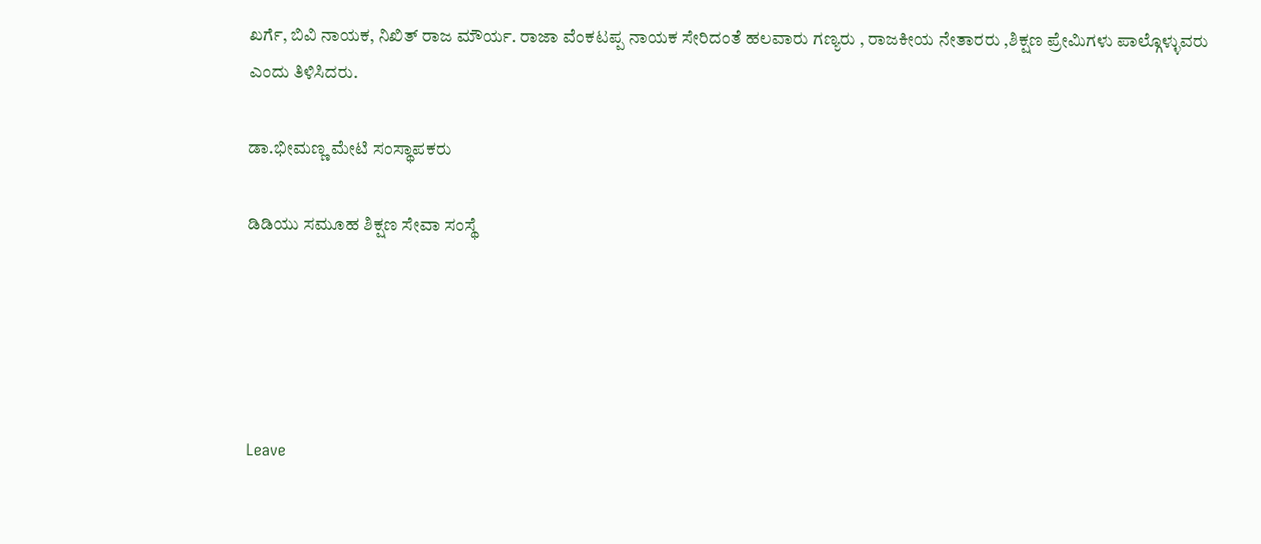ಖರ್ಗೆ, ಬಿವಿ ನಾಯಕ, ನಿಖಿತ್ ರಾಜ ಮೌರ್ಯ. ರಾಜಾ ವೆಂಕಟಪ್ಪ ನಾಯಕ ಸೇರಿದಂತೆ ಹಲವಾರು ಗಣ್ಯರು , ರಾಜಕೀಯ ನೇತಾರರು ,ಶಿಕ್ಷಣ ಪ್ರೇಮಿಗಳು ಪಾಲ್ಗೊಳ್ಳುವರು ಎಂದು ತಿಳಿಸಿದರು.

ಡಾ.ಭೀಮಣ್ಣ ಮೇಟಿ ಸಂಸ್ಥಾಪಕರು

ಡಿಡಿಯು ಸಮೂಹ ಶಿಕ್ಷಣ ಸೇವಾ ಸಂಸ್ಥೆ





Leave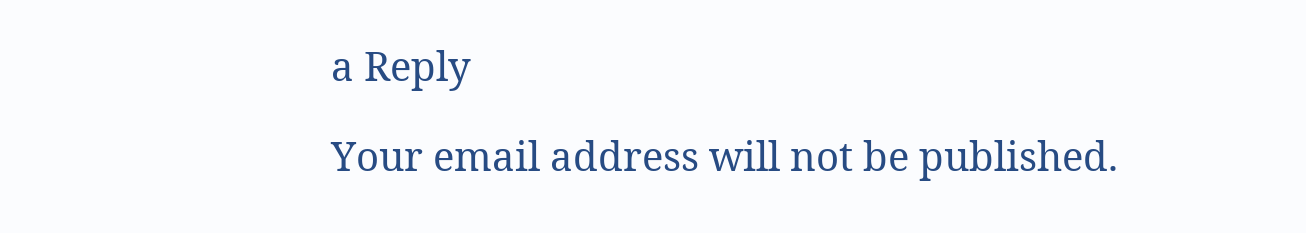a Reply

Your email address will not be published.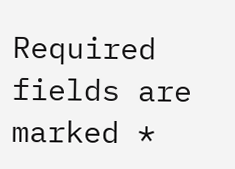Required fields are marked *